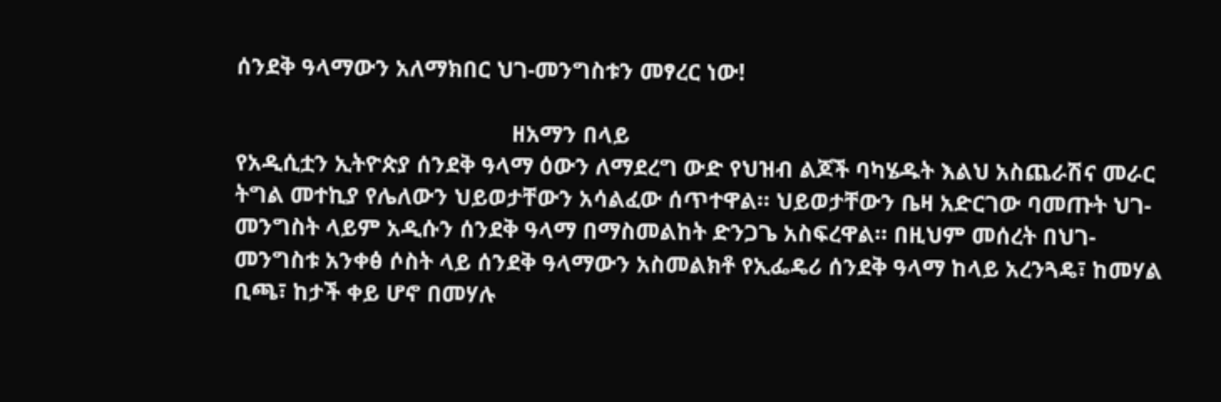ሰንደቅ ዓላማውን አለማክበር ህገ-መንግስቱን መፃረር ነው!

                                              ዘአማን በላይ
የአዲሲቷን ኢትዮጵያ ሰንደቅ ዓላማ ዕውን ለማደረግ ውድ የህዝብ ልጆች ባካሄዱት እልህ አስጨራሽና መራር ትግል መተኪያ የሌለውን ህይወታቸውን አሳልፈው ሰጥተዋል። ህይወታቸውን ቤዛ አድርገው ባመጡት ህገ-መንግስት ላይም አዲሱን ሰንደቅ ዓላማ በማስመልከት ድንጋጌ አስፍረዋል። በዚህም መሰረት በህገ-መንግስቱ አንቀፅ ሶስት ላይ ሰንደቅ ዓላማውን አስመልክቶ የኢፌዴሪ ሰንደቅ ዓላማ ከላይ አረንጓዴ፣ ከመሃል ቢጫ፣ ከታች ቀይ ሆኖ በመሃሉ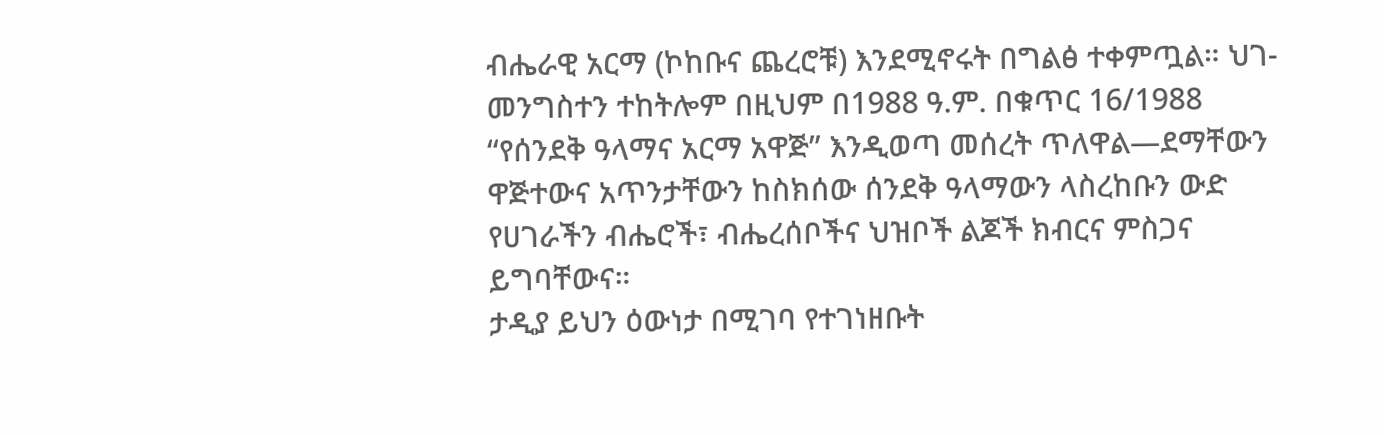ብሔራዊ አርማ (ኮከቡና ጨረሮቹ) እንደሚኖሩት በግልፅ ተቀምጧል። ህገ-መንግስተን ተከትሎም በዚህም በ1988 ዓ.ም. በቁጥር 16/1988 “የሰንደቅ ዓላማና አርማ አዋጅ” እንዲወጣ መሰረት ጥለዋል—ደማቸውን ዋጅተውና አጥንታቸውን ከስክሰው ሰንደቅ ዓላማውን ላስረከቡን ውድ የሀገራችን ብሔሮች፣ ብሔረሰቦችና ህዝቦች ልጆች ክብርና ምስጋና ይግባቸውና።
ታዲያ ይህን ዕውነታ በሚገባ የተገነዘቡት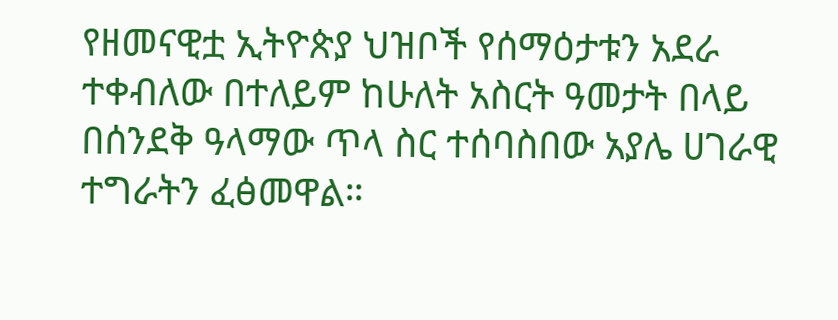የዘመናዊቷ ኢትዮጵያ ህዝቦች የሰማዕታቱን አደራ ተቀብለው በተለይም ከሁለት አስርት ዓመታት በላይ በሰንደቅ ዓላማው ጥላ ስር ተሰባስበው አያሌ ሀገራዊ ተግራትን ፈፅመዋል።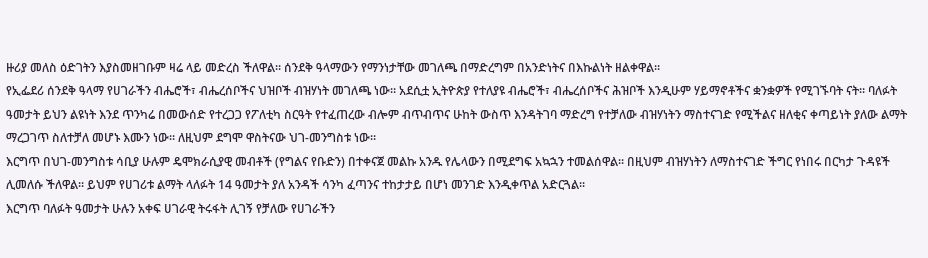ዙሪያ መለስ ዕድገትን እያስመዘገቡም ዛሬ ላይ መድረስ ችለዋል። ሰንደቅ ዓላማውን የማንነታቸው መገለጫ በማድረግም በአንድነትና በእኩልነት ዘልቀዋል።
የኢፌደሪ ሰንደቅ ዓላማ የሀገራችን ብሔሮች፣ ብሔረሰቦችና ህዝቦች ብዝሃነት መገለጫ ነው። አደሲቷ ኢትዮጵያ የተለያዩ ብሔሮች፣ ብሔረሰቦችና ሕዝቦች እንዲሁም ሃይማኖቶችና ቋንቋዎች የሚገኙባት ናት። ባለፉት ዓመታት ይህን ልዩነት እንደ ጥንካሬ በመውሰድ የተረጋጋ የፖለቲካ ስርዓት የተፈጠረው ብሎም ብጥብጥና ሁከት ውስጥ እንዳትገባ ማድረግ የተቻለው ብዝሃነትን ማስተናገድ የሚችልና ዘለቂና ቀጣይነት ያለው ልማት ማረጋገጥ ስለተቻለ መሆኑ እሙን ነው። ለዚህም ደግሞ ዋስትናው ህገ-መንግስቱ ነው።
እርግጥ በህገ-መንግስቱ ሳቢያ ሁሉም ዴሞክራሲያዊ መብቶች (የግልና የቡድን) በተቀናጀ መልኩ አንዱ የሌላውን በሚደግፍ አኳኋን ተመልሰዋል። በዚህም ብዝሃነትን ለማስተናገድ ችግር የነበሩ በርካታ ጉዳዩች ሊመለሱ ችለዋል። ይህም የሀገሪቱ ልማት ላለፉት 14 ዓመታት ያለ አንዳች ሳንካ ፈጣንና ተከታታይ በሆነ መንገድ እንዲቀጥል አድርጓል።
እርግጥ ባለፉት ዓመታት ሁሉን አቀፍ ሀገራዊ ትሩፋት ሊገኝ የቻለው የሀገራችን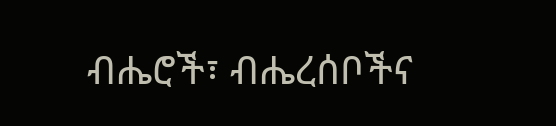ብሔሮች፣ ብሔረሰቦችና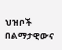ህዝቦች በልማታዊውና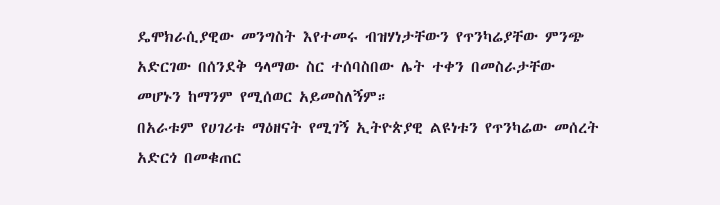ዴሞክራሲያዊው መንግስት እየተመሩ ብዝሃነታቸውን የጥንካሬያቸው ምንጭ አድርገው በሰንደቅ ዓላማው ስር ተሰባስበው ሌት ተቀን በመስራታቸው መሆኑን ከማንም የሚሰወር አይመስለኝም።
በአራቱም የሀገሪቱ ማዕዘናት የሚገኝ ኢትዮጵያዊ ልዩነቱን የጥንካሬው መሰረት አድርጎ በመቁጠር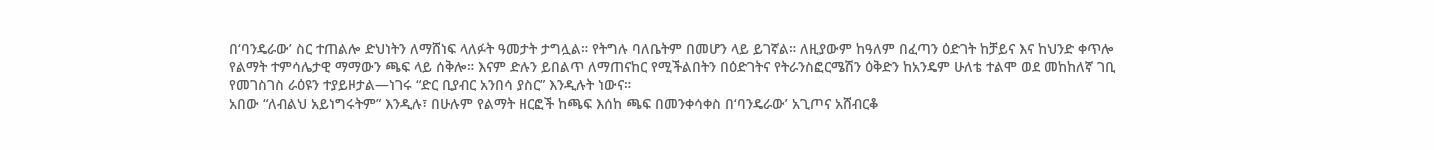በ‘ባንዴራው’ ስር ተጠልሎ ድህነትን ለማሸነፍ ላለፉት ዓመታት ታግሏል። የትግሉ ባለቤትም በመሆን ላይ ይገኛል። ለዚያውም ከዓለም በፈጣን ዕድገት ከቻይና እና ከህንድ ቀጥሎ የልማት ተምሳሌታዊ ማማውን ጫፍ ላይ ሰቅሎ። እናም ድሉን ይበልጥ ለማጠናከር የሚችልበትን በዕድገትና የትራንስፎርሜሽን ዕቅድን ከአንዴም ሁለቴ ተልሞ ወደ መከከለኛ ገቢ የመገስገስ ራዕዩን ተያይዞታል—ነገሩ “ድር ቢያብር አንበሳ ያስር” እንዲሉት ነውና።
አበው “ለብልህ አይነግሩትም” እንዲሉ፣ በሁሉም የልማት ዘርፎች ከጫፍ እሰከ ጫፍ በመንቀሳቀስ በ‘ባንዴራው’ አጊጦና አሸብርቆ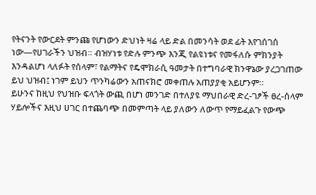የትናንት የውርደት ምንጩ የሆነውን ድህነት ዛሬ ላይ ድል በመንሳት ወደ ፊት እየገሰገሰ ነው—የሀገራችን ህዝብ። ብዝሃነቱ የድሉ ምንጭ እንጂ የልዩነቱና የመፋለሱ ምክንያት እንዳልሆነ ላለፉት የሰላም፣ የልማትና የዴሞክራሲ ዓመታት በተግባራዊ ክንዋኔው ያረጋገጠው ይህ ህዝብ፤ ነገም ይህን ጥንካሬውን አጠናክሮ መቀጠሉ አጠያያቂ አይሆንም።
ይሁንና ከዚህ የህዝቡ ፍላጎት ውጪ በሆነ መንገድ በተለያዩ ማህበራዊ ድረ-ገፆች ፀረ-ሰላም ሃይሎችና እዚህ ሀገር በተጨባጭ በመምጣት ላይ ያለውን ለውጥ የማይፈልጉ የውጭ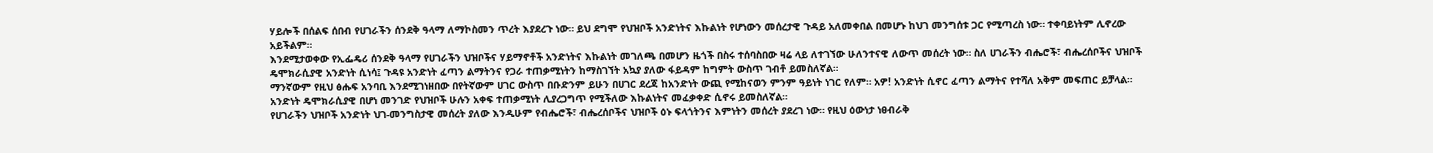ሃይሎች በሰልፍ ሰበብ የሀገራችን ሰንደቅ ዓላማ ለማኮስመን ጥረት እያደረጉ ነው። ይህ ደግሞ የህዝቦች አንድነትና እኩልነት የሆነውን መሰረታዊ ጉዳይ አለመቀበል በመሆኑ ከህገ መንግሰቱ ጋር የሚጣረስ ነው። ተቀባይነትም ሊኖረው አይችልም።
እንደሚታወቀው የኢፌዴሪ ሰንደቅ ዓላማ የሀገራችን ህዝቦችና ሃይማኖቶች አንድነትና እኩልነት መገለጫ በመሆን ዜጎች በስሩ ተሰባስበው ዛሬ ላይ ለተገኘው ሁለንተናዊ ለውጥ መሰረት ነው። ስለ ሀገራችን ብሔሮች፣ ብሔረሰቦችና ህዝቦች ዴሞክራሲያዊ አንድነት ሲነሳ፤ ጉዳዩ አንድነት ፈጣን ልማትንና የጋራ ተጠቃሚነትን ከማስገኘት አኳያ ያለው ፋይዳም ከግምት ውስጥ ገብቶ ይመስለኛል።
ማንኛውም የዚህ ፅሑፍ አንባቢ እንደሚገነዘበው በየትኛውም ሀገር ውስጥ በቡድንም ይሁን በሀገር ደረጃ ከአንድነት ውጪ የሚከናወን ምንም ዓይነት ነገር የለም። አዎ! አንድነት ሲኖር ፈጣን ልማትና የተሻለ አቅም መፍጠር ይቻላል። አንድነት ዴሞክራሲያዊ በሆነ መንገድ የህዝቦች ሁሉን አቀፍ ተጠቃሚነት ሊያረጋግጥ የሚችለው እኩልነትና መፈቃቀድ ሲኖሩ ይመስለኛል።
የሀገራችን ህዝቦች አንድነት ህገ-መንግስታዊ መሰረት ያለው እንዲሁም የብሔሮች፣ ብሔረሰቦችና ህዝቦች ዕኑ ፍላጎትንና እምነትን መሰረት ያደረገ ነው። የዚህ ዕውነታ ነፀብራቅ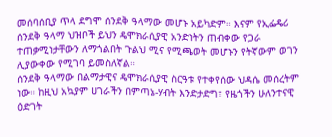መሰባሰቢያ ጥላ ደግሞ ሰንደቅ ዓላማው መሆኑ አይካድም። እናም የኢፌዴሪ ሰንደቅ ዓላማ ህዝቦች ይህን ዴሞክራሲያዊ አንድነትን ጠብቀው የጋራ ተጠቃሚነታቸውን ለማጎልበት ጉልህ ሚና የሚጫወት መሆኑን የትኛውም ወገን ሊያውቀው የሚገባ ይመስለኛል።
ሰንደቅ ዓላማው በልማታዊና ዴሞክራሲያዊ ስርዓቱ የተቀየሰው ህዳሴ መሰረትም ነው። ከዚህ አኳያም ሀገራችን በምጣኔ-ሃብት እንድታድግ፣ የዜጎችን ሁለንተናዊ ዕድገት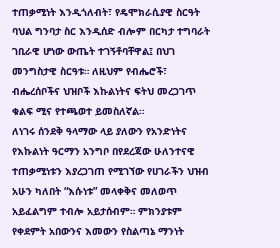ተጠቃሚነት እንዲጎለብት፣ የዴሞክራሲያዊ ስርዓት ባህል ግንባታ ስር እንዲሰድ ብሎም በርካታ ተግባራት ገቢራዊ ሆነው ውጤት ተገኝቶባቸዋል፤ በህገ መንግስታዊ ስርዓቱ። ለዚህም የብሔሮች፣ ብሔረሰቦችና ህዝቦች እኩልነትና ፍትህ መረጋገጥ ቁልፍ ሚና የተጫወተ ይመስለኛል።
ለነገሩ ሰንደቅ ዓላማው ላይ ያለውን የአንድነትና የእኩልነት ዓርማን አንግቦ በየደረጃው ሁለንተናዊ ተጠቃሚነቱን እያረጋገጠ የሚገኘው የሀገራችን ህዝብ አሁን ካለበት “እሱነቱ” መላቀቅና መለወጥ አይፈልግም ተብሎ አይታሰብም። ምክንያቱም የቀደምት አበውንና እመውን የስልጣኔ ማንነት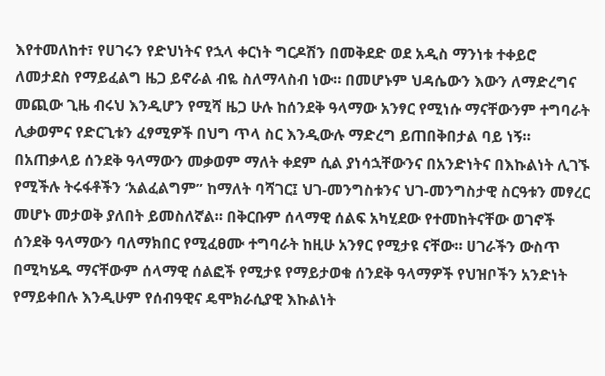እየተመለከተ፣ የሀገሩን የድህነትና የኋላ ቀርነት ግርዶሽን በመቅደድ ወደ አዲስ ማንነቱ ተቀይሮ ለመታደስ የማይፈልግ ዜጋ ይኖራል ብዬ ስለማላስብ ነው። በመሆኑም ህዳሴውን እውን ለማድረግና መጪው ጊዜ ብሩህ እንዲሆን የሚሻ ዜጋ ሁሉ ከሰንደቅ ዓላማው አንፃር የሚነሱ ማናቸውንም ተግባራት ሊቃወምና የድርጊቱን ፈፃሚዎች በህግ ጥላ ስር እንዲውሉ ማድረግ ይጠበቅበታል ባይ ነኝ።
በአጠቃላይ ሰንደቅ ዓላማውን መቃወም ማለት ቀደም ሲል ያነሳኋቸውንና በአንድነትና በእኩልነት ሊገኙ የሚችሉ ትሩፋቶችን ‘አልፈልግም” ከማለት ባሻገር፤ ህገ-መንግስቱንና ህገ-መንግስታዊ ስርዓቱን መፃረር መሆኑ መታወቅ ያለበት ይመስለኛል። በቅርቡም ሰላማዊ ሰልፍ አካሂደው የተመከትናቸው ወገኖች ሰንደቅ ዓላማውን ባለማክበር የሚፈፀሙ ተግባራት ከዚሁ አንፃር የሚታዩ ናቸው። ሀገራችን ውስጥ በሚካሄዱ ማናቸውም ሰላማዊ ሰልፎች የሚታዩ የማይታወቁ ሰንደቅ ዓላማዎች የህዝቦችን አንድነት የማይቀበሉ እንዲሁም የሰብዓዊና ዴሞክራሲያዊ እኩልነት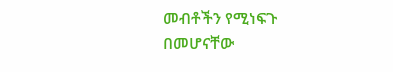መብቶችን የሚነፍጉ በመሆናቸው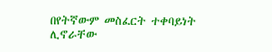በየትኛውም መስፈርት ተቀባይነት ሊኖራቸው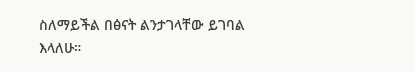ስለማይችል በፅናት ልንታገላቸው ይገባል እላለሁ።